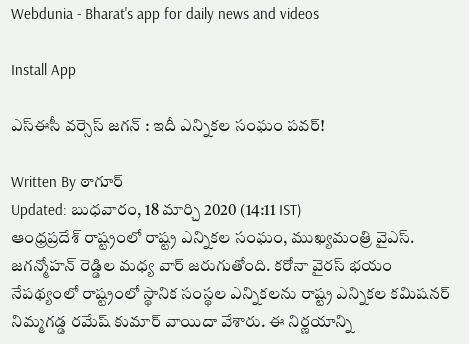Webdunia - Bharat's app for daily news and videos

Install App

ఎస్ఈసీ వర్సెస్ జగన్ : ఇదీ ఎన్నికల సంఘం పవర్‌!

Written By ఠాగూర్
Updated: బుధవారం, 18 మార్చి 2020 (14:11 IST)
ఆంధ్రప్రదేశ్ రాష్ట్రంలో రాష్ట్ర ఎన్నికల సంఘం, ముఖ్యమంత్రి వైఎస్. జగన్మోహన్ రెడ్డిల మధ్య వార్ జరుగుతోంది. కరోనా వైరస్ భయం నేపథ్యంలో రాష్ట్రంలో స్థానిక సంస్థల ఎన్నికలను రాష్ట్ర ఎన్నికల కమిషనర్ నిమ్మగడ్డ రమేష్ కుమార్ వాయిదా వేశారు. ఈ నిర్ణయాన్ని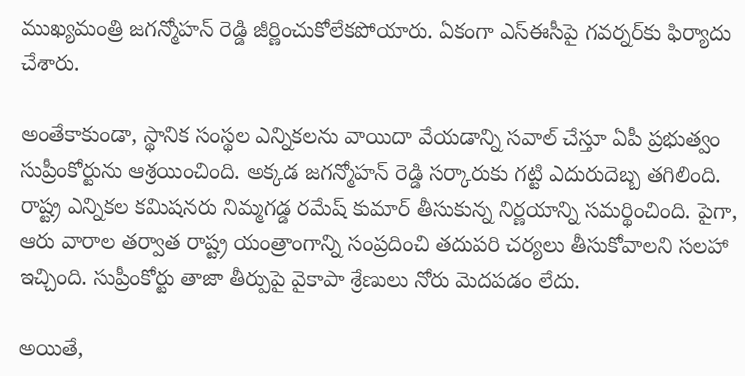ముఖ్యమంత్రి జగన్మోహన్ రెడ్డి జీర్ణించుకోలేకపోయారు. ఏకంగా ఎస్ఈసీపై గవర్నర్‌కు ఫిర్యాదు చేశారు.

అంతేకాకుండా, స్థానిక సంస్థల ఎన్నికలను వాయిదా వేయడాన్ని సవాల్ చేస్తూ ఏపీ ప్రభుత్వం సుప్రీంకోర్టును ఆశ్రయించింది. అక్కడ జగన్మోహన్ రెడ్డి సర్కారుకు గట్టి ఎదురుదెబ్బ తగిలింది. రాష్ట్ర ఎన్నికల కమిషనరు నిమ్మగడ్డ రమేష్ కుమార్ తీసుకున్న నిర్ణయాన్ని సమర్థించింది. పైగా, ఆరు వారాల తర్వాత రాష్ట్ర యంత్రాంగాన్ని సంప్రదించి తదుపరి చర్యలు తీసుకోవాలని సలహా ఇచ్చింది. సుప్రీంకోర్టు తాజా తీర్పుపై వైకాపా శ్రేణులు నోరు మెదపడం లేదు.

అయితే,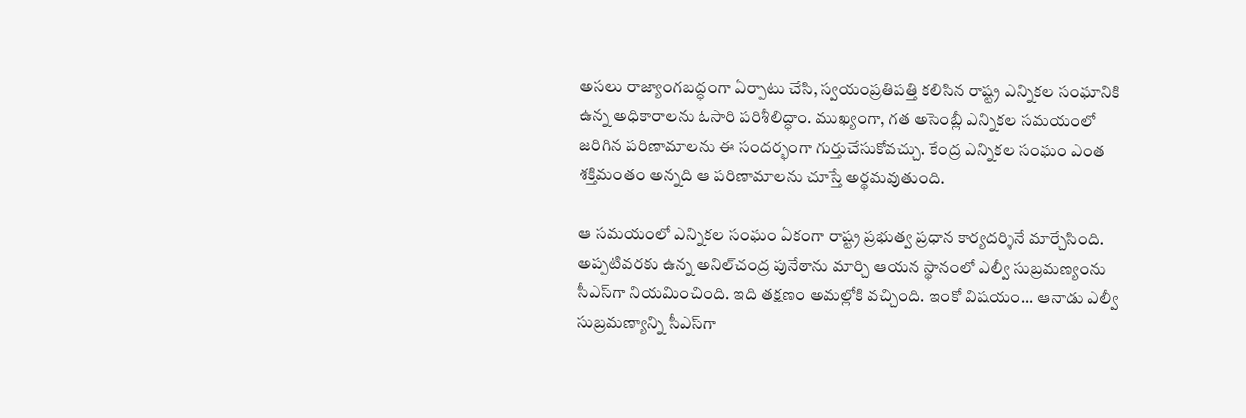అసలు రాజ్యాంగబద్ధంగా ఏర్పాటు చేసి, స్వయంప్రతిపత్తి కలిసిన రాష్ట్ర ఎన్నికల సంఘానికి ఉన్న అధికారాలను ఓసారి పరిశీలిద్ధాం. ముఖ్యంగా, గత అసెంబ్లీ ఎన్నికల సమయంలో జరిగిన పరిణామాలను ఈ సందర్భంగా గుర్తుచేసుకోవచ్చు. కేంద్ర ఎన్నికల సంఘం ఎంత శక్తిమంతం అన్నది ఆ పరిణామాలను చూస్తే అర్థమవుతుంది.

ఆ సమయంలో ఎన్నికల సంఘం ఏకంగా రాష్ట్ర ప్రభుత్వ ప్రధాన కార్యదర్శినే మార్చేసింది. అప్పటివరకు ఉన్న అనిల్‌చంద్ర పునేఠాను మార్చి ఆయన స్థానంలో ఎల్వీ సుబ్రమణ్యంను సీఎస్‌గా నియమించింది. ఇది తక్షణం అమల్లోకి వచ్చింది. ఇంకో విషయం... ఆనాడు ఎల్వీ సుబ్రమణ్యాన్ని సీఎస్‌గా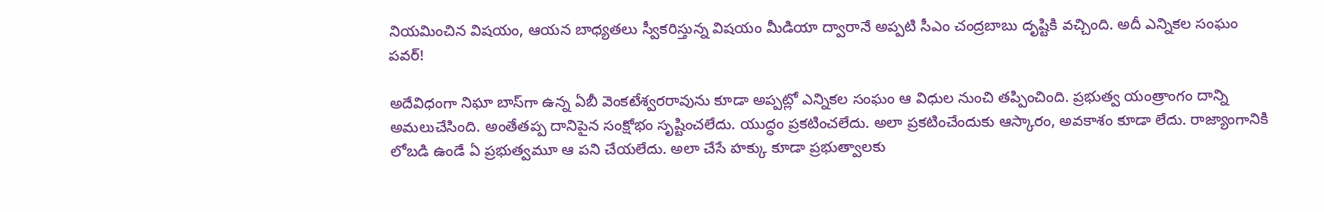నియమించిన విషయం, ఆయన బాధ్యతలు స్వీకరిస్తున్న విషయం మీడియా ద్వారానే అప్పటి సీఎం చంద్రబాబు దృష్టికి వచ్చింది. అదీ ఎన్నికల సంఘం పవర్‌!

అదేవిధంగా నిఘా బాస్‌గా ఉన్న ఏబీ వెంకటేశ్వరరావును కూడా అప్పట్లో ఎన్నికల సంఘం ఆ విధుల నుంచి తప్పించింది. ప్రభుత్వ యంత్రాంగం దాన్ని అమలుచేసింది. అంతేతప్ప దానిపైన సంక్షోభం సృష్టించలేదు. యుద్ధం ప్రకటించలేదు. అలా ప్రకటించేందుకు ఆస్కారం, అవకాశం కూడా లేదు. రాజ్యాంగానికి లోబడి ఉండే ఏ ప్రభుత్వమూ ఆ పని చేయలేదు. అలా చేసే హక్కు కూడా ప్రభుత్వాలకు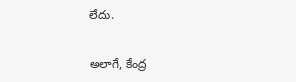లేదు.

అలాగే, కేంద్ర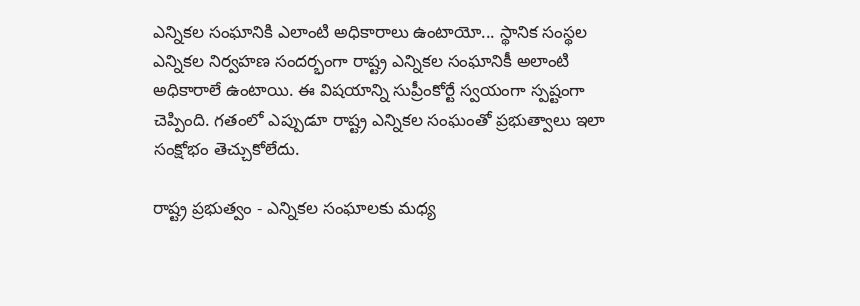ఎన్నికల సంఘానికి ఎలాంటి అధికారాలు ఉంటాయో... స్థానిక సంస్థల ఎన్నికల నిర్వహణ సందర్భంగా రాష్ట్ర ఎన్నికల సంఘానికీ అలాంటి అధికారాలే ఉంటాయి. ఈ విషయాన్ని సుప్రీంకోర్టే స్వయంగా స్పష్టంగా చెప్పింది. గతంలో ఎప్పుడూ రాష్ట్ర ఎన్నికల సంఘంతో ప్రభుత్వాలు ఇలా సంక్షోభం తెచ్చుకోలేదు.

రాష్ట్ర ప్రభుత్వం - ఎన్నికల సంఘాలకు మధ్య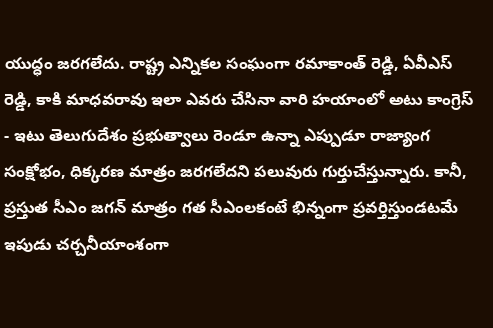యుద్ధం జరగలేదు. రాష్ట్ర ఎన్నికల సంఘంగా రమాకాంత్‌ రెడ్డి, ఏవీఎస్‌ రెడ్డి, కాకి మాధవరావు ఇలా ఎవరు చేసినా వారి హయాంలో అటు కాంగ్రెస్ - ఇటు తెలుగుదేశం ప్రభుత్వాలు రెండూ ఉన్నా ఎప్పుడూ రాజ్యాంగ సంక్షోభం, ధిక్కరణ మాత్రం జరగలేదని పలువురు గుర్తుచేస్తున్నారు. కానీ, ప్రస్తుత సీఎం జగన్ మాత్రం గత సీఎంలకంటే భిన్నంగా ప్రవర్తిస్తుండటమే ఇపుడు చర్చనీయాంశంగా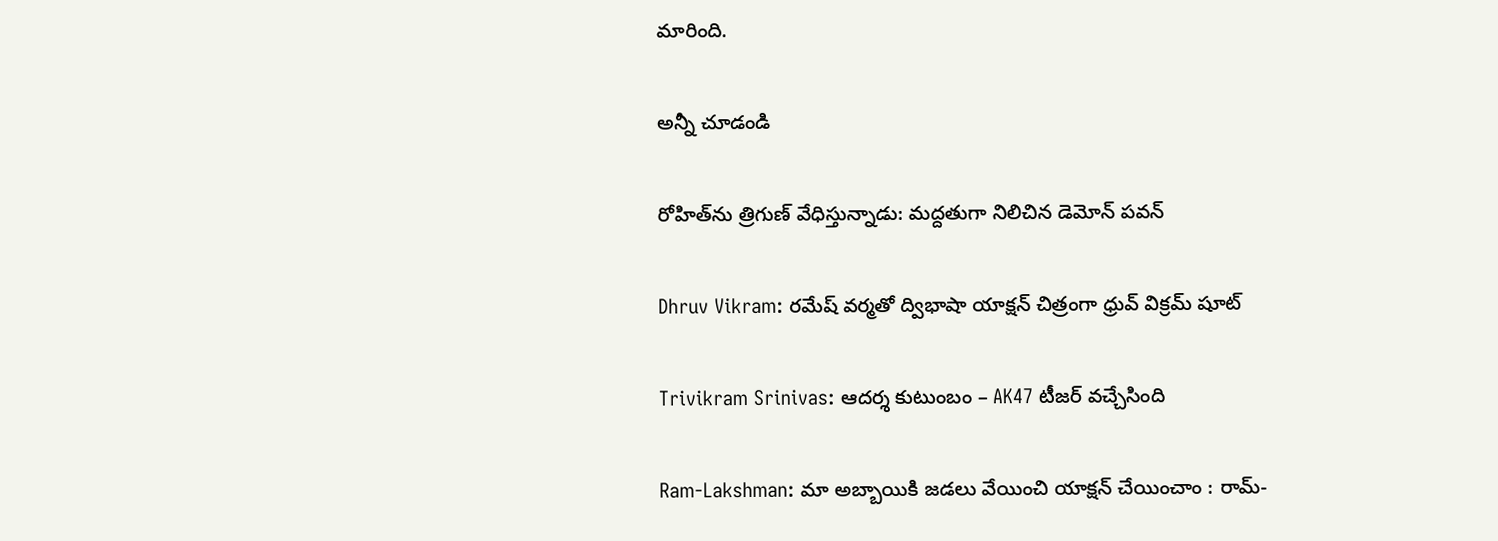మారింది.

అన్నీ చూడండి

రోహిత్‌ను త్రిగుణ్ వేధిస్తున్నాడు: మద్దతుగా నిలిచిన డెమోన్ పవన్

Dhruv Vikram: రమేష్ వర్మతో ద్విభాషా యాక్షన్ చిత్రంగా ధ్రువ్ విక్రమ్ షూట్

Trivikram Srinivas: ఆదర్శ కుటుంబం – AK47 టీజర్ వచ్చేసింది

Ram-Lakshman: మా అబ్బాయికి జడలు వేయించి యాక్షన్ చేయించాం : రామ్-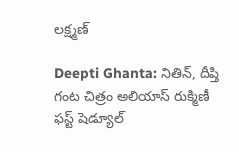లక్ష్మణ్

Deepti Ghanta: నితిన్, దీప్తి గంట చిత్రం అలియాస్ రుక్మిణీ ఫస్ట్ షెడ్యూల్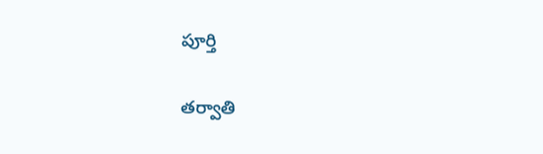పూర్తి

తర్వాతి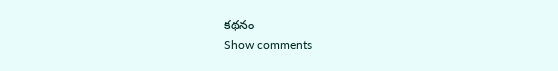కథనం
Show comments